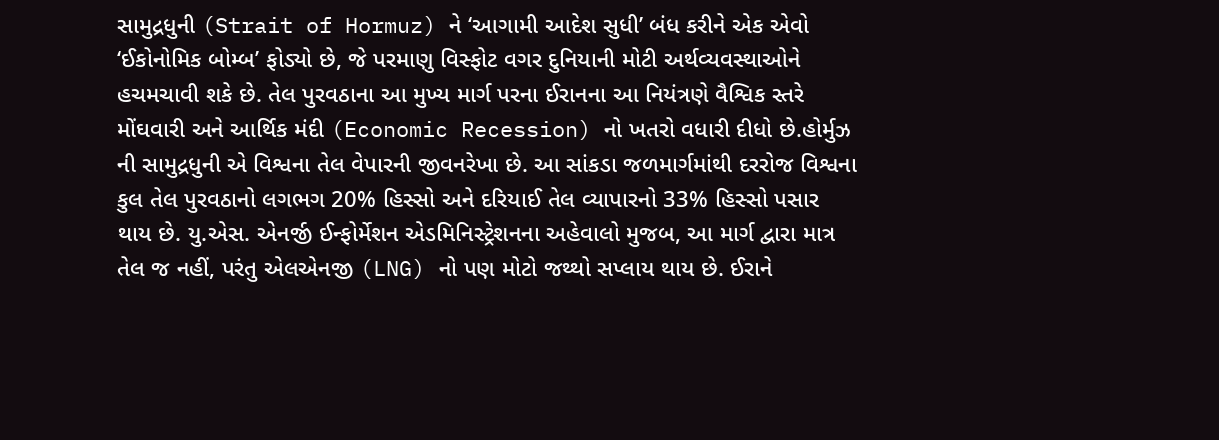સામુદ્રધુની (Strait of Hormuz) ને ‘આગામી આદેશ સુધી’ બંધ કરીને એક એવો ‘ઈકોનોમિક બોમ્બ’ ફોડ્યો છે, જે પરમાણુ વિસ્ફોટ વગર દુનિયાની મોટી અર્થવ્યવસ્થાઓને હચમચાવી શકે છે. તેલ પુરવઠાના આ મુખ્ય માર્ગ પરના ઈરાનના આ નિયંત્રણે વૈશ્વિક સ્તરે મોંઘવારી અને આર્થિક મંદી (Economic Recession) નો ખતરો વધારી દીધો છે.હોર્મુઝ ની સામુદ્રધુની એ વિશ્વના તેલ વેપારની જીવનરેખા છે. આ સાંકડા જળમાર્ગમાંથી દરરોજ વિશ્વના કુલ તેલ પુરવઠાનો લગભગ 20% હિસ્સો અને દરિયાઈ તેલ વ્યાપારનો 33% હિસ્સો પસાર થાય છે. યુ.એસ. એનર્જી ઈન્ફોર્મેશન એડમિનિસ્ટ્રેશનના અહેવાલો મુજબ, આ માર્ગ દ્વારા માત્ર તેલ જ નહીં, પરંતુ એલએનજી (LNG) નો પણ મોટો જથ્થો સપ્લાય થાય છે. ઈરાને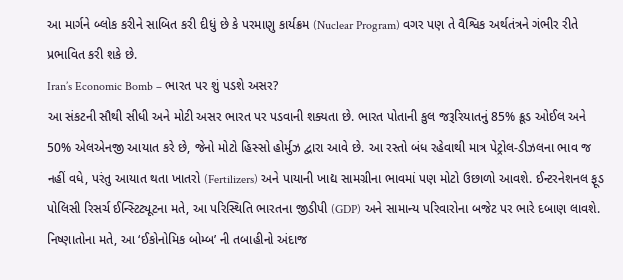આ માર્ગને બ્લોક કરીને સાબિત કરી દીધું છે કે પરમાણુ કાર્યક્રમ (Nuclear Program) વગર પણ તે વૈશ્વિક અર્થતંત્રને ગંભીર રીતે પ્રભાવિત કરી શકે છે.
Iran’s Economic Bomb – ભારત પર શું પડશે અસર?
આ સંકટની સૌથી સીધી અને મોટી અસર ભારત પર પડવાની શક્યતા છે. ભારત પોતાની કુલ જરૂરિયાતનું 85% ક્રૂડ ઓઈલ અને 50% એલએનજી આયાત કરે છે, જેનો મોટો હિસ્સો હોર્મુઝ દ્વારા આવે છે. આ રસ્તો બંધ રહેવાથી માત્ર પેટ્રોલ-ડીઝલના ભાવ જ નહીં વધે, પરંતુ આયાત થતા ખાતરો (Fertilizers) અને પાયાની ખાદ્ય સામગ્રીના ભાવમાં પણ મોટો ઉછાળો આવશે. ઈન્ટરનેશનલ ફૂડ પોલિસી રિસર્ચ ઈન્સ્ટિટ્યૂટના મતે, આ પરિસ્થિતિ ભારતના જીડીપી (GDP) અને સામાન્ય પરિવારોના બજેટ પર ભારે દબાણ લાવશે.
નિષ્ણાતોના મતે, આ ‘ઈકોનોમિક બોમ્બ’ ની તબાહીનો અંદાજ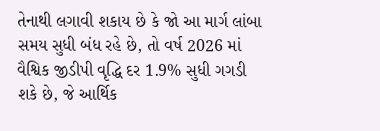તેનાથી લગાવી શકાય છે કે જો આ માર્ગ લાંબા સમય સુધી બંધ રહે છે, તો વર્ષ 2026 માં વૈશ્વિક જીડીપી વૃદ્ધિ દર 1.9% સુધી ગગડી શકે છે, જે આર્થિક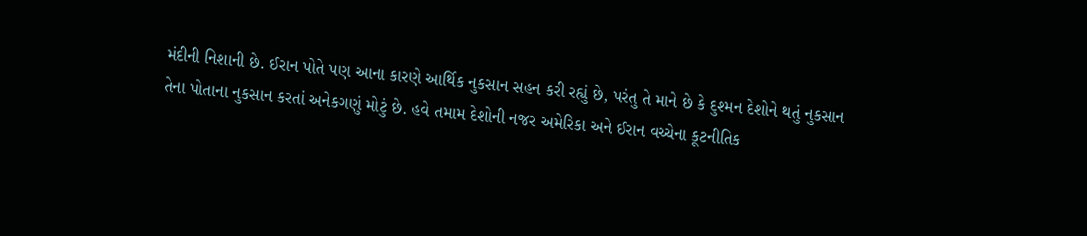મંદીની નિશાની છે. ઈરાન પોતે પણ આના કારણે આર્થિક નુકસાન સહન કરી રહ્યું છે, પરંતુ તે માને છે કે દુશ્મન દેશોને થતું નુકસાન તેના પોતાના નુકસાન કરતાં અનેકગણું મોટું છે. હવે તમામ દેશોની નજર અમેરિકા અને ઈરાન વચ્ચેના કૂટનીતિક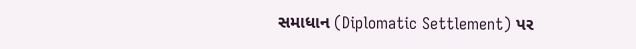સમાધાન (Diplomatic Settlement) પર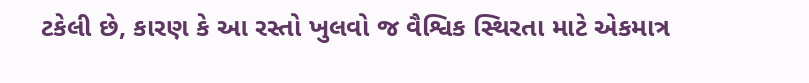ટકેલી છે, કારણ કે આ રસ્તો ખુલવો જ વૈશ્વિક સ્થિરતા માટે એકમાત્ર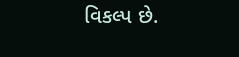વિકલ્પ છે.